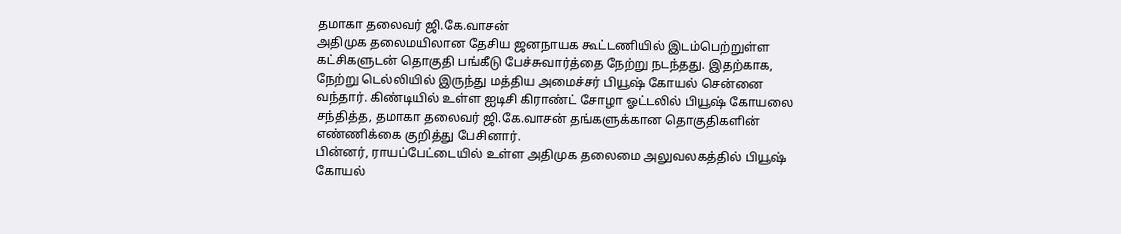தமாகா தலைவர் ஜி.கே.வாசன்
அதிமுக தலைமயிலான தேசிய ஜனநாயக கூட்டணியில் இடம்பெற்றுள்ள கட்சிகளுடன் தொகுதி பங்கீடு பேச்சுவார்த்தை நேற்று நடந்தது. இதற்காக, நேற்று டெல்லியில் இருந்து மத்திய அமைச்சர் பியூஷ் கோயல் சென்னை வந்தார். கிண்டியில் உள்ள ஐடிசி கிராண்ட் சோழா ஓட்டலில் பியூஷ் கோயலை சந்தித்த, தமாகா தலைவர் ஜி.கே.வாசன் தங்களுக்கான தொகுதிகளின் எண்ணிக்கை குறித்து பேசினார்.
பின்னர், ராயப்பேட்டையில் உள்ள அதிமுக தலைமை அலுவலகத்தில் பியூஷ் கோயல்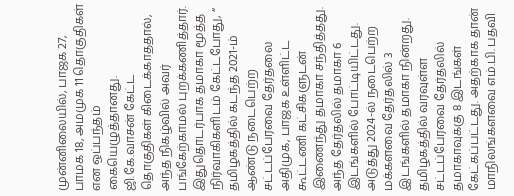முன்னிலையில், பாஜக 27, பாமக 18, அமமுக 11 தொகுதிகள் என ஒப்பந்தம் கையெழுத்தானது. ஜி.கே.வாசன் கேட்ட தொகுதிகள் கிடைக்காததால், அந்த நிகழ்வில் அவர் பங்கேற்காமல் புறக்கணித்தார்.
இதுதொடர்பாக தமாகா மூத்த நிர்வாகிகளிடம் கேட்டபோது, “ தமிழகத்தில் கடந்த 2021-ம் ஆண்டு நடைபெற்ற சட்டப்பேரவை தேர்தலை அதிமுக, பாஜக உள்ளிட்ட கூட்டணி கட்சிகளுடன் இணைந்து தமாகா சந்தித்தது. அந்த தேர்தலில் தமாகா 6 இடங்களில் போட்டியிட்டது. அடுத்து 2024-ல் நடைபெற்ற மக்களவை தேர்தலில் 3 இடங்களில் தமாகா நின்றது.
தமிழகத்தில் வரவுள்ள சட்டப்பேரவை தேர்தலில் தமாகாவுக்கு 8 இடங்கள் கேட்கப்பட்டது. அதற்காக தான் மாநிலங்களவை எம்.பி. பதவி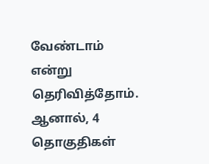வேண்டாம் என்று தெரிவித்தோம். ஆனால், 4 தொகுதிகள்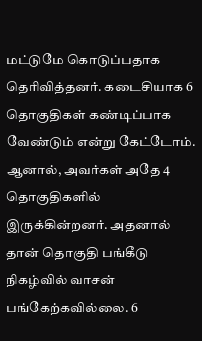மட்டுமே கொடுப்பதாக தெரிவித்தனர். கடைசியாக 6 தொகுதிகள் கண்டிப்பாக வேண்டும் என்று கேட்டோம்.
ஆனால், அவர்கள் அதே 4 தொகுதிகளில் இருக்கின்றனர். அதனால் தான் தொகுதி பங்கீடு நிகழ்வில் வாசன் பங்கேற்கவில்லை. 6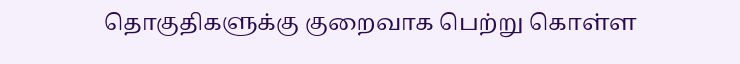தொகுதிகளுக்கு குறைவாக பெற்று கொள்ள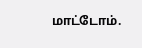மாட்டோம்.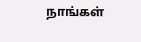நாங்கள்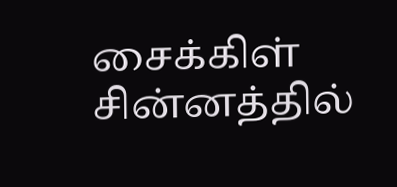சைக்கிள் சின்னத்தில்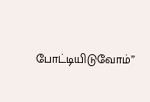போட்டியிடுவோம்”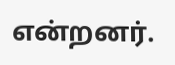என்றனர்.